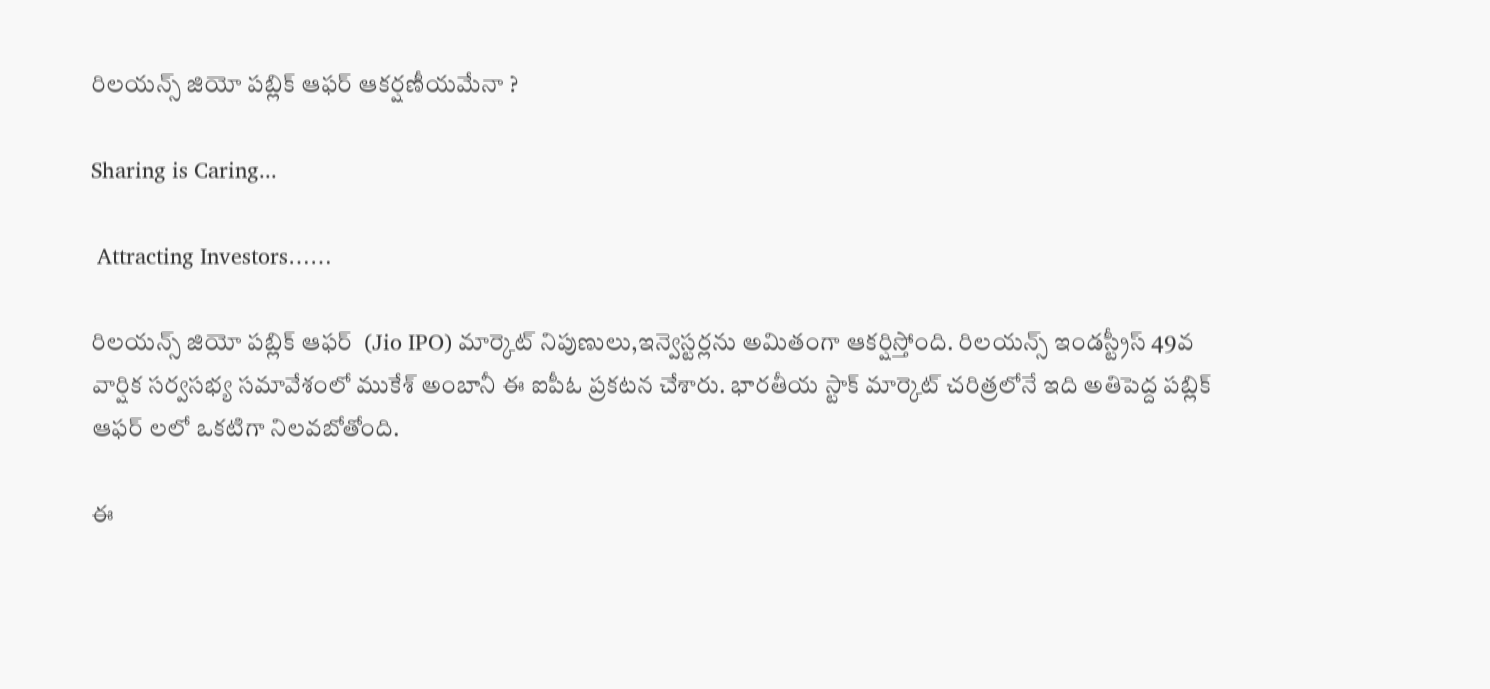రిలయన్స్ జియో పబ్లిక్ ఆఫర్ ఆకర్షణీయమేనా ?

Sharing is Caring...

 Attracting Investors……

రిలయన్స్ జియో పబ్లిక్ ఆఫర్  (Jio IPO) మార్కెట్ నిపుణులు,ఇన్వెస్టర్లను అమితంగా ఆకర్షిస్తోంది. రిలయన్స్ ఇండస్ట్రీస్ 49వ వార్షిక సర్వసభ్య సమావేశంలో ముకేశ్ అంబానీ ఈ ఐపీఓ ప్రకటన చేశారు. భారతీయ స్టాక్ మార్కెట్ చరిత్రలోనే ఇది అతిపెద్ద పబ్లిక్ ఆఫర్ లలో ఒకటిగా నిలవబోతోంది.

ఈ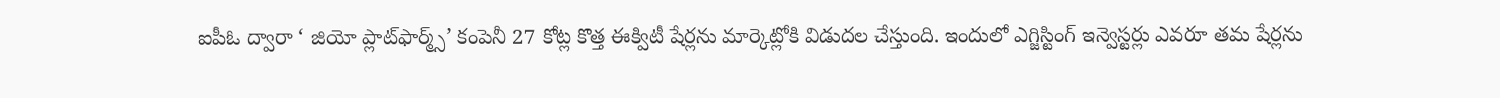ఐపీఓ ద్వారా ‘ జియో ప్లాట్‌ఫార్మ్స్’ కంపెనీ 27 కోట్ల కొత్త ఈక్విటీ షేర్లను మార్కెట్లోకి విడుదల చేస్తుంది. ఇందులో ఎగ్జిస్టింగ్ ఇన్వెస్టర్లు ఎవరూ తమ షేర్లను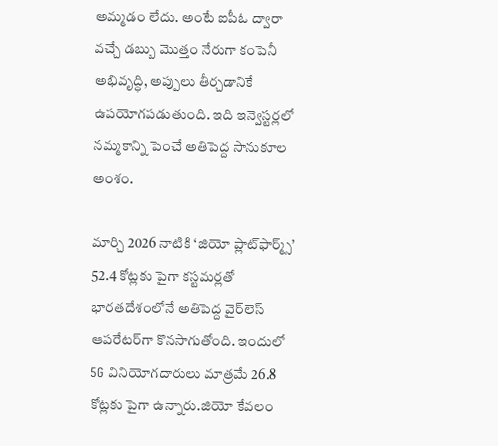అమ్మడం లేదు. అంటే ఐపీఓ ద్వారా వచ్చే డబ్బు మొత్తం నేరుగా కంపెనీ అభివృద్ధి, అప్పులు తీర్చడానికే ఉపయోగపడుతుంది. ఇది ఇన్వెస్టర్లలో నమ్మకాన్ని పెంచే అతిపెద్ద సానుకూల అంశం.

మార్చి 2026 నాటికి ‘జియో ప్లాట్‌ఫార్మ్స్’ 52.4 కోట్లకు పైగా కస్టమర్లతో భారతదేశంలోనే అతిపెద్ద వైర్‌లెస్ ఆపరేటర్‌గా కొనసాగుతోంది. ఇందులో 5G వినియోగదారులు మాత్రమే 26.8 కోట్లకు పైగా ఉన్నారు.జియో కేవలం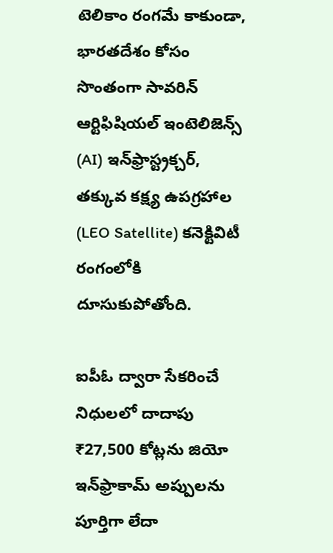టెలికాం రంగమే కాకుండా, భారతదేశం కోసం సొంతంగా సావరిన్ ఆర్టిఫిషియల్ ఇంటెలిజెన్స్ (AI) ఇన్‌ఫ్రాస్ట్రక్చర్, తక్కువ కక్ష్య ఉపగ్రహాల (LEO Satellite) కనెక్టివిటీ రంగంలోకి దూసుకుపోతోంది.

ఐపీఓ ద్వారా సేకరించే నిధులలో దాదాపు ₹27,500 కోట్లను జియో ఇన్‌ఫ్రాకామ్ అప్పులను పూర్తిగా లేదా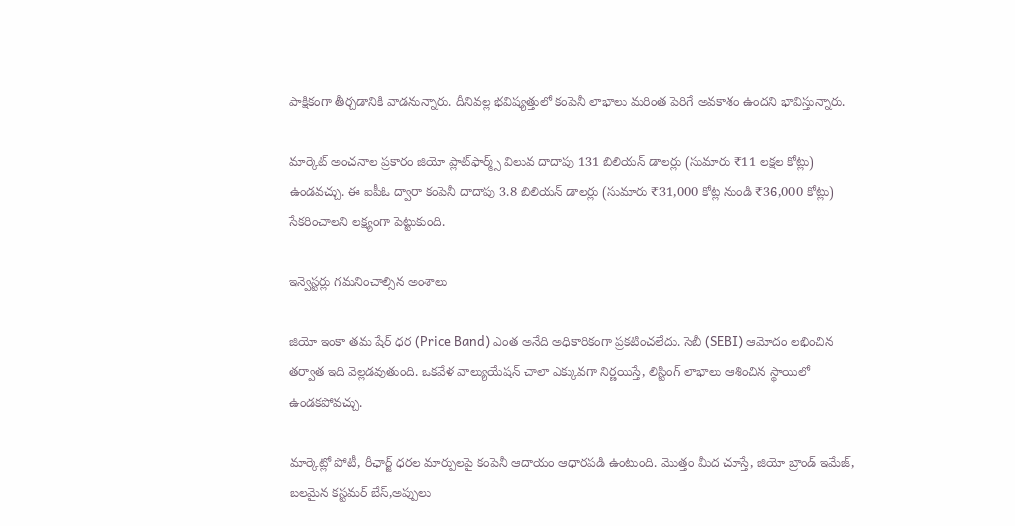పాక్షికంగా తీర్చడానికి వాడనున్నారు. దీనివల్ల భవిష్యత్తులో కంపెనీ లాభాలు మరింత పెరిగే అవకాశం ఉందని భావిస్తున్నారు.

మార్కెట్ అంచనాల ప్రకారం జియో ప్లాట్‌ఫార్మ్స్ విలువ దాదాపు 131 బిలియన్ డాలర్లు (సుమారు ₹11 లక్షల కోట్లు) ఉండవచ్చు. ఈ ఐపీఓ ద్వారా కంపెనీ దాదాపు 3.8 బిలియన్ డాలర్లు (సుమారు ₹31,000 కోట్ల నుండి ₹36,000 కోట్లు) సేకరించాలని లక్ష్యంగా పెట్టుకుంది.

ఇన్వెస్టర్లు గమనించాల్సిన అంశాలు

జియో ఇంకా తమ షేర్ ధర (Price Band) ఎంత అనేది అధికారికంగా ప్రకటించలేదు. సెబీ (SEBI) ఆమోదం లభించిన తర్వాత ఇది వెల్లడవుతుంది. ఒకవేళ వాల్యుయేషన్ చాలా ఎక్కువగా నిర్ణయిస్తే, లిస్టింగ్ లాభాలు ఆశించిన స్థాయిలో ఉండకపోవచ్చు.

మార్కెట్లో పోటీ, రీఛార్జ్ ధరల మార్పులపై కంపెనీ ఆదాయం ఆధారపడి ఉంటుంది. మొత్తం మీద చూస్తే, జియో బ్రాండ్ ఇమేజ్, బలమైన కస్టమర్ బేస్,అప్పులు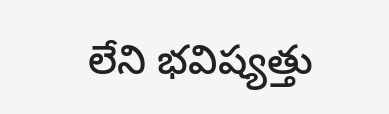లేని భవిష్యత్తు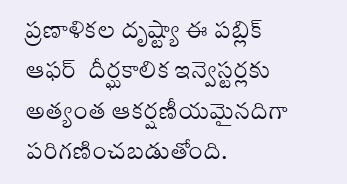ప్రణాళికల దృష్ట్యా ఈ పబ్లిక్ ఆఫర్  దీర్ఘకాలిక ఇన్వెస్టర్లకు అత్యంత ఆకర్షణీయమైనదిగా పరిగణించబడుతోంది.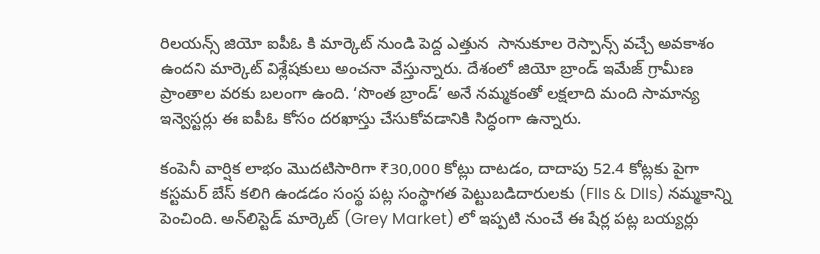రిలయన్స్ జియో ఐపీఓ కి మార్కెట్ నుండి పెద్ద ఎత్తున  సానుకూల రెస్పాన్స్ వచ్చే అవకాశం ఉందని మార్కెట్ విశ్లేషకులు అంచనా వేస్తున్నారు. దేశంలో జియో బ్రాండ్ ఇమేజ్ గ్రామీణ ప్రాంతాల వరకు బలంగా ఉంది. ‘సొంత బ్రాండ్’ అనే నమ్మకంతో లక్షలాది మంది సామాన్య ఇన్వెస్టర్లు ఈ ఐపీఓ కోసం దరఖాస్తు చేసుకోవడానికి సిద్ధంగా ఉన్నారు.

కంపెనీ వార్షిక లాభం మొదటిసారిగా ₹30,000 కోట్లు దాటడం, దాదాపు 52.4 కోట్లకు పైగా కస్టమర్ బేస్ కలిగి ఉండడం సంస్థ పట్ల సంస్థాగత పెట్టుబడిదారులకు (FIIs & DIIs) నమ్మకాన్ని పెంచింది. అన్‌లిస్టెడ్ మార్కెట్ (Grey Market) లో ఇప్పటి నుంచే ఈ షేర్ల పట్ల బయ్యర్లు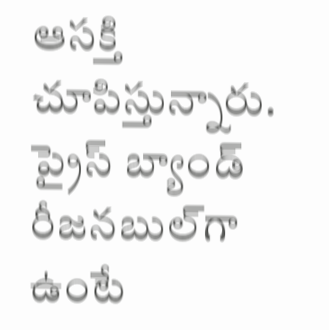ఆసక్తి చూపిస్తున్నారు. ప్రైస్ బ్యాండ్ రీజనబుల్‌గా ఉంటే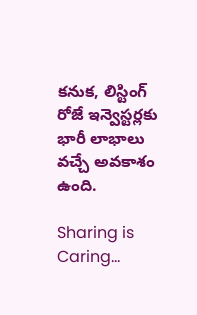కనుక, లిస్టింగ్ రోజే ఇన్వెస్టర్లకు భారీ లాభాలు వచ్చే అవకాశం ఉంది.

Sharing is Caring...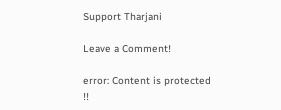Support Tharjani

Leave a Comment!

error: Content is protected !!